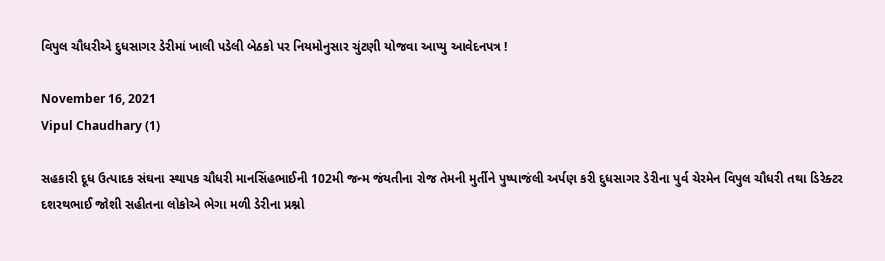વિપુલ ચૌધરીએ દુધસાગર ડેરીમાં ખાલી પડેલી બેઠકો પર નિયમોનુસાર ચુંટણી યોજવા આપ્યુ આવેદનપત્ર !

November 16, 2021
Vipul Chaudhary (1)

સહકારી દૂધ ઉત્પાદક સંઘના સ્થાપક ચૌધરી માનસિંહભાઈની 102મી જન્મ જંયતીના રોજ તેમની મુર્તીને પુષ્પાજંલી અર્પણ કરી દુધસાગર ડેરીના પુર્વ ચેરમેન વિપુલ ચૌધરી તથા ડિરેક્ટર દશરથભાઈ જોશી સહીતના લોકોએ ભેગા મળી ડેરીના પ્રશ્નો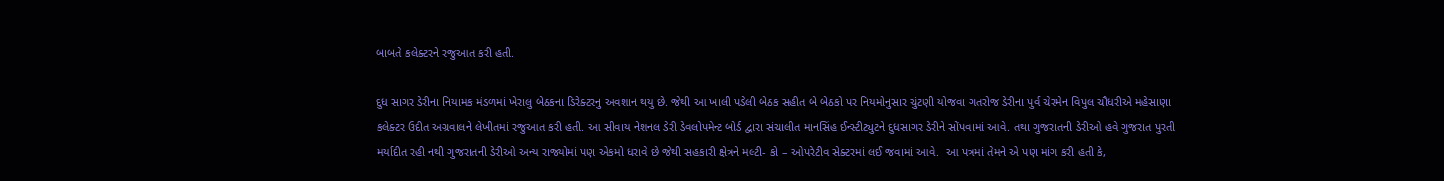બાબતે કલેક્ટરને રજુઆત કરી હતી.

દુધ સાગર ડેરીના નિયામક મંડળમાં ખેરાલુ બેઠકના ડિરેક્ટરનુ અવશાન થયુ છે. જેથી આ ખાલી પડેલી બેઠક સહીત બે બેઠકો પર નિયમોનુસાર ચુંટણી યોજવા ગતરોજ ડેરીના પુર્વ ચેરમેન વિપુલ ચૌધરીએ મહેસાણા કલેક્ટર ઉદીત અગ્રવાલને લેખીતમાં રજુઆત કરી હતી. આ સીવાય નેશનલ ડેરી ડેવલોપમેન્ટ બોર્ડ દ્વારા સંચાલીત માનસિંહ ઈન્સ્ટીટ્યુટને દુધસાગર ડેરીને સોંપવામાં આવે. તથા ગુજરાતની ડેરીઓ હવે ગુજરાત પુરતી મર્યાદીત રહી નથી ગુજરાતની ડેરીઓ અન્ય રાજ્યોમાં પણ એકમો ધરાવે છે જેથી સહકારી ક્ષેત્રને મલ્ટી- કો – ઓપરેટીવ સેક્ટરમાં લઈ જવામાં આવે.  આ પત્રમાં તેમને એ પણ માંગ કરી હતી કે,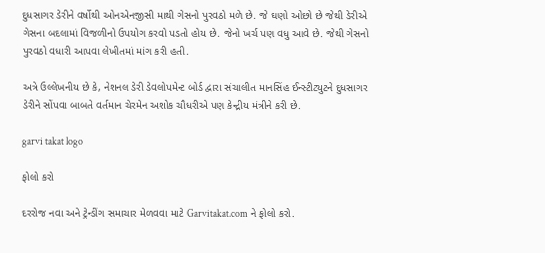દુધસાગર ડેરીને વર્ષોથી ઓનએનજીસી માથી ગેસનો પુરવઠો મળે છે. જે ઘણો ઓછો છે જેથી ડેરીએ ગેસના બદલામાં વિજળીનો ઉપયોગ કરવો પડતો હોય છે. જેનો ખર્ચ પણ વધુ આવે છે. જેથી ગેસનો પુરવઠો વધારી આપવા લેખીતમાં માંગ કરી હતી.

અત્રે ઉલ્લેખનીય છે કે, નેશનલ ડેરી ડેવલોપમેન્ટ બોર્ડ દ્વારા સંચાલીત માનસિંહ ઈન્સ્ટીટ્યુટને દુધસાગર ડેરીને સોંપવા બાબતે વર્તમાન ચેરમેન અશોક ચૌધરીએ પણ કેન્દ્રીય મંત્રીને કરી છે.

garvi takat logo

ફોલો કરો

દરરોજ નવા અને ટ્રેન્ડીંગ સમાચાર મેળવવા માટે Garvitakat.com ને ફોલો કરો.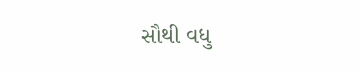સૌથી વધુ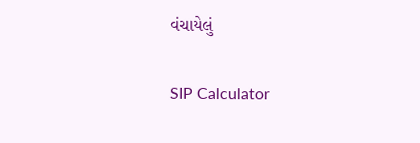વંચાયેલું

SIP Calculator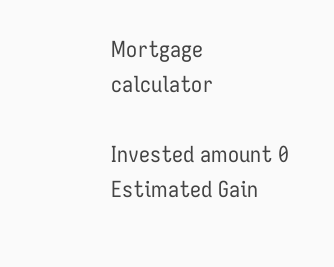Mortgage calculator

Invested amount 0
Estimated Gain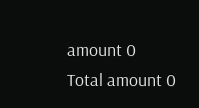amount 0
Total amount 0